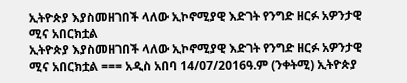ኢትዮጵያ እያስመዘገበች ላለው ኢኮኖሚያዊ እድገት የንግድ ዘርፉ አዎንታዊ ሚና አበርክቷል
ኢትዮጵያ እያስመዘገበች ላለው ኢኮኖሚያዊ እድገት የንግድ ዘርፉ አዎንታዊ ሚና አበርክቷል === አዲስ አበባ 14/07/2016ዓ.ም (ንቀትሚ) ኢትዮጵያ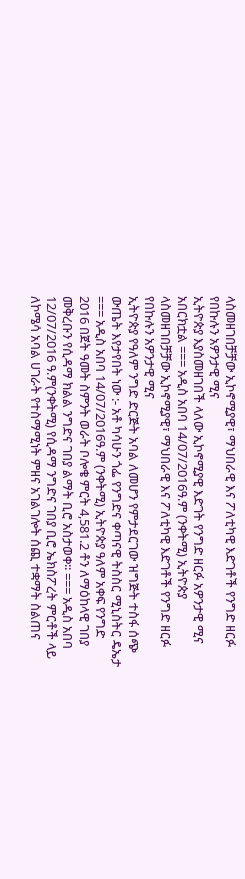ላስመዘገበቻቻው ኢኮኖሚያዊ፣ ማህበራዊ እና ፖለቲካዊ እድገቶች የንግድ ዘርፉ የበኩሉን አዎንታዊ ሚና
ኢትዮጵያ እያስመዘገበች ላለው ኢኮኖሚያዊ እድገት የንግድ ዘርፉ አዎንታዊ ሚና አበርክቷል === አዲስ አበባ 14/07/2016ዓ.ም (ንቀትሚ) ኢትዮጵያ ላስመዘገበቻቻው ኢኮኖሚያዊ፣ ማህበራዊ እና ፖለቲካዊ እድገቶች የንግድ ዘርፉ የበኩሉን አዎንታዊ ሚና
ኢትዮጵያ የዓለም ንግድ ድርጅት አባል ለመሆን የምታደርገው ዝግጅት ተስፋ ሰጭ ውጤት እየታየበት ነው :- አቶ ካሳሁን ጎፌ የንግድና ቀጣናዊ ትስስር ሚኒስትር ዴኤታ === አዲስ አበባ 14/07/2016ዓ.ም (ንቀትሚ) ኢትዮጵያ ዓለም አቀፍ የንግድ
2016 በጀት ዓመት ስምንት ወራት ቦሎቄ ምርት 4,581.2 ቶን ለማዕከላዊ ገበያ መቅረቡን የሲዳማ ክልል ንግድና ገበያ ልማት ቢሮ አስታወቀ፡፡ === አዲስ አበባ 12/07/2016 ዓ.ም(ንቀትሚ) የሲዳማ ንግድና ገበያ ቢሮ ኤክስፖረት ምርቶች ላይ
ለኮሜሳ አባል ሀገራት የተስማሚነት ምዘና አገልገሎት ሰጪ ተቋማት ስልጠና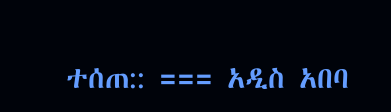ተሰጠ:: === አዲስ አበባ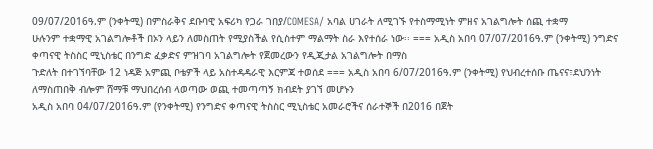09/07/2016ዓ.ም (ንቀትሚ) በምስራቅና ደቡባዊ አፍሪካ የጋራ ገበያ/COMESA/ አባል ሀገራት ለሚገኙ የተስማሚነት ምዘና አገልግሎት ሰጪ ተቋማ
ሁሉንም ተቋማዊ አገልግሎቶች በኦን ላይን ለመስጠት የሚያስችል የሲስተም ማልማት ስራ እየተሰራ ነው፡፡ === አዲስ አበባ 07/07/2016ዓ.ም (ንቀትሚ) ንግድና ቀጣናዊ ትስስር ሚኒስቴር በንግድ ፈቃድና ምዝገባ አገልግሎት የጀመረውን የዲጂታል አገልግሎት በማስ
ጉድለት በተገኘባቸው 12 ነዳጅ አምጪ ቦቴዎች ላይ አስተዳዳራዊ እርምጃ ተወሰደ === አዲስ አበባ 6/07/2016ዓ.ም (ንቀትሚ) የህብረተሰቡ ጤናና፣ደህንነት ለማስጠበቅ ብሎም ሸማቹ ማህበረሰብ ላወጣው ወጪ ተመጣጣኝ ክብደት ያገኘ መሆኑን
አዲስ አበባ 04/07/2016ዓ.ም (የንቀትሚ) የንግድና ቀጣናዊ ትስስር ሚኒስቴር አመራሮችና ሰራተኞች በ2016 በጀት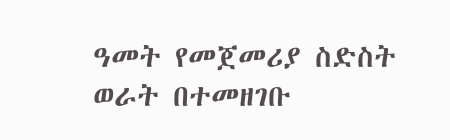ዓመት የመጀመሪያ ስድስት ወራት በተመዘገቡ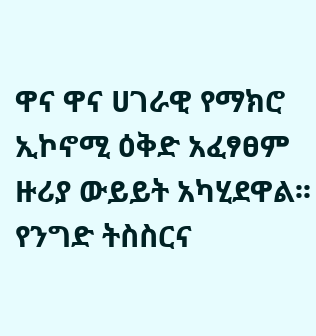ዋና ዋና ሀገራዊ የማክሮ ኢኮኖሚ ዕቅድ አፈፃፀም ዙሪያ ውይይት አካሂደዋል፡፡
የንግድ ትስስርና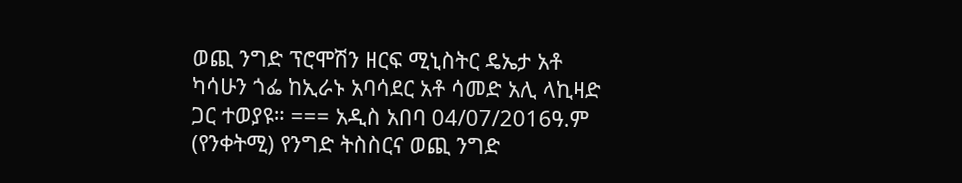ወጪ ንግድ ፕሮሞሽን ዘርፍ ሚኒስትር ዴኤታ አቶ ካሳሁን ጎፌ ከኢራኑ አባሳደር አቶ ሳመድ አሊ ላኪዛድ ጋር ተወያዩ። === አዲስ አበባ 04/07/2016ዓ.ም (የንቀትሚ) የንግድ ትስስርና ወጪ ንግድ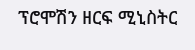ፕሮሞሽን ዘርፍ ሚኒስትር